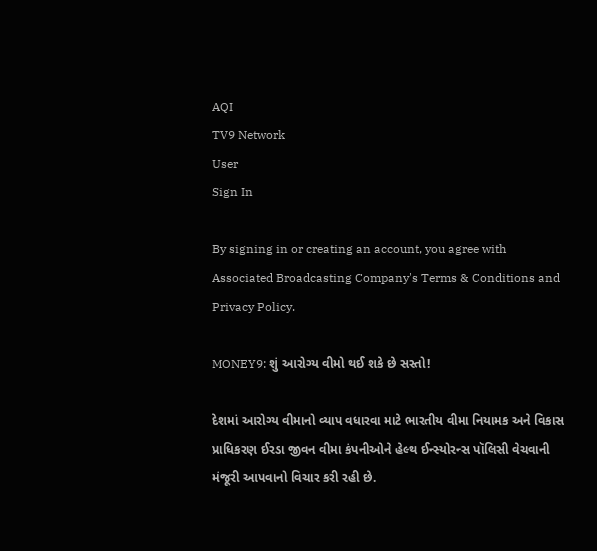AQI
TV9 Network
User
Sign In

By signing in or creating an account, you agree with Associated Broadcasting Company's Terms & Conditions and Privacy Policy.

MONEY9: શું આરોગ્ય વીમો થઈ શકે છે સસ્તો!

દેશમાં આરોગ્ય વીમાનો વ્યાપ વધારવા માટે ભારતીય વીમા નિયામક અને વિકાસ પ્રાધિકરણ ઈરડા જીવન વીમા કંપનીઓને હેલ્થ ઈન્સ્યોરન્સ પૉલિસી વેચવાની મંજૂરી આપવાનો વિચાર કરી રહી છે.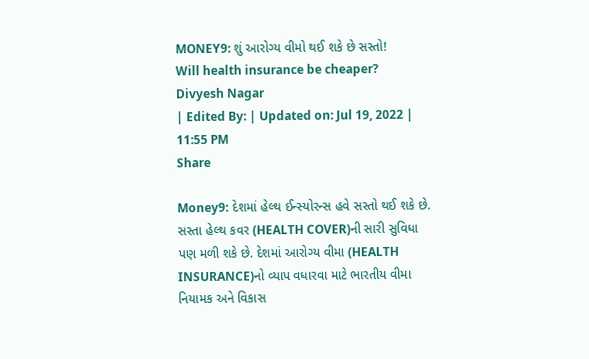MONEY9: શું આરોગ્ય વીમો થઈ શકે છે સસ્તો!
Will health insurance be cheaper?
Divyesh Nagar
| Edited By: | Updated on: Jul 19, 2022 | 11:55 PM
Share

Money9: દેશમાં હેલ્થ ઈન્સ્યોરન્સ હવે સસ્તો થઈ શકે છે. સસ્તા હેલ્થ કવર (HEALTH COVER)ની સારી સુવિધા પણ મળી શકે છે. દેશમાં આરોગ્ય વીમા (HEALTH INSURANCE)નો વ્યાપ વધારવા માટે ભારતીય વીમા નિયામક અને વિકાસ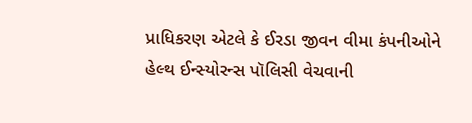પ્રાધિકરણ એટલે કે ઈરડા જીવન વીમા કંપનીઓને હેલ્થ ઈન્સ્યોરન્સ પૉલિસી વેચવાની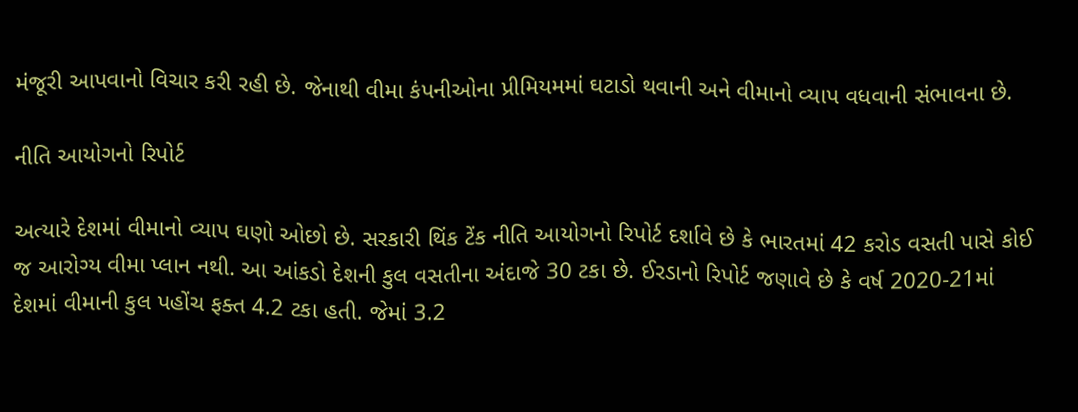મંજૂરી આપવાનો વિચાર કરી રહી છે. જેનાથી વીમા કંપનીઓના પ્રીમિયમમાં ઘટાડો થવાની અને વીમાનો વ્યાપ વધવાની સંભાવના છે.

નીતિ આયોગનો રિપોર્ટ

અત્યારે દેશમાં વીમાનો વ્યાપ ઘણો ઓછો છે. સરકારી થિંક ટેંક નીતિ આયોગનો રિપોર્ટ દર્શાવે છે કે ભારતમાં 42 કરોડ વસતી પાસે કોઈ જ આરોગ્ય વીમા પ્લાન નથી. આ આંકડો દેશની કુલ વસતીના અંદાજે 30 ટકા છે. ઈરડાનો રિપોર્ટ જણાવે છે કે વર્ષ 2020-21માં દેશમાં વીમાની કુલ પહોંચ ફક્ત 4.2 ટકા હતી. જેમાં 3.2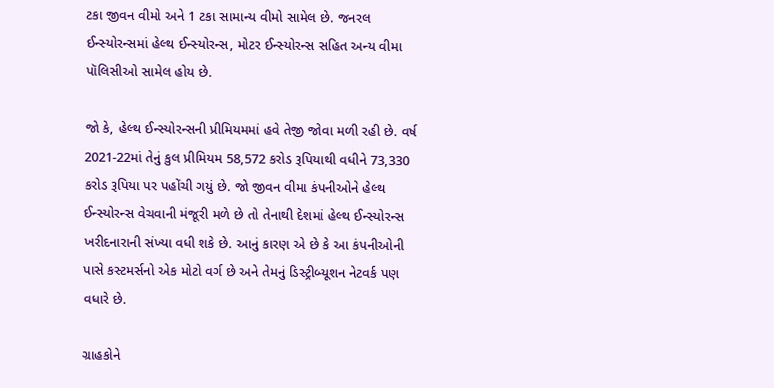ટકા જીવન વીમો અને 1 ટકા સામાન્ય વીમો સામેલ છે. જનરલ ઈન્સ્યોરન્સમાં હેલ્થ ઈન્સ્યોરન્સ, મોટર ઈન્સ્યોરન્સ સહિત અન્ય વીમા પૉલિસીઓ સામેલ હોય છે.

જો કે, હેલ્થ ઈન્સ્યોરન્સની પ્રીમિયમમાં હવે તેજી જોવા મળી રહી છે. વર્ષ 2021-22માં તેનું કુલ પ્રીમિયમ 58,572 કરોડ રૂપિયાથી વધીને 73,330 કરોડ રૂપિયા પર પહોંચી ગયું છે. જો જીવન વીમા કંપનીઓને હેલ્થ ઈન્સ્યોરન્સ વેચવાની મંજૂરી મળે છે તો તેનાથી દેશમાં હેલ્થ ઈન્સ્યોરન્સ ખરીદનારાની સંખ્યા વધી શકે છે. આનું કારણ એ છે કે આ કંપનીઓની પાસે કસ્ટમર્સનો એક મોટો વર્ગ છે અને તેમનું ડિસ્ટ્રીબ્યૂશન નેટવર્ક પણ વધારે છે.

ગ્રાહકોને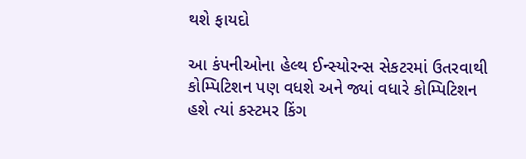થશે ફાયદો

આ કંપનીઓના હેલ્થ ઈન્સ્યોરન્સ સેકટરમાં ઉતરવાથી કોમ્પિટિશન પણ વધશે અને જ્યાં વધારે કોમ્પિટિશન હશે ત્યાં કસ્ટમર કિંગ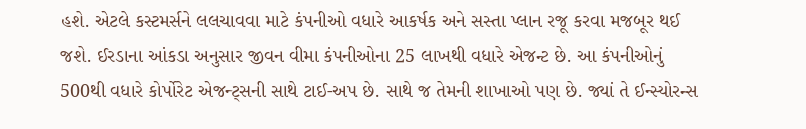હશે. એટલે કસ્ટમર્સને લલચાવવા માટે કંપનીઓ વધારે આકર્ષક અને સસ્તા પ્લાન રજૂ કરવા મજબૂર થઈ જશે. ઈરડાના આંકડા અનુસાર જીવન વીમા કંપનીઓના 25 લાખથી વધારે એજન્ટ છે. આ કંપનીઓનું 500થી વધારે કોર્પોરેટ એજન્ટ્સની સાથે ટાઈ-અપ છે. સાથે જ તેમની શાખાઓ પણ છે. જ્યાં તે ઈન્સ્યોરન્સ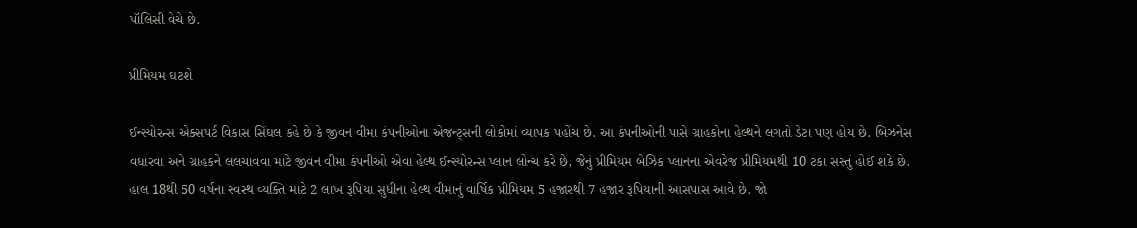પૉલિસી વેચે છે.

પ્રીમિયમ ઘટશે

ઈન્સ્યોરન્સ એક્સપર્ટ વિકાસ સિંઘલ કહે છે કે જીવન વીમા કંપનીઓના એજન્ટ્સની લોકોમાં વ્યાપક પહોંચ છે. આ કંપનીઓની પાસે ગ્રાહકોના હેલ્થને લગતો ડેટા પણ હોય છે. બિઝનેસ વધારવા અને ગ્રાહકને લલચાવવા માટે જીવન વીમા કંપનીઓ એવા હેલ્થ ઈન્સ્યોરન્સ પ્લાન લોન્ચ કરે છે, જેનું પ્રીમિયમ બેઝિક પ્લાનના એવરેજ પ્રીમિયમથી 10 ટકા સસ્તું હોઈ શકે છે. હાલ 18થી 50 વર્ષના સ્વસ્થ વ્યક્તિ માટે 2 લાખ રૂપિયા સુધીના હેલ્થ વીમાનું વાર્ષિક પ્રીમિયમ 5 હજારથી 7 હજાર રૂપિયાની આસપાસ આવે છે. જો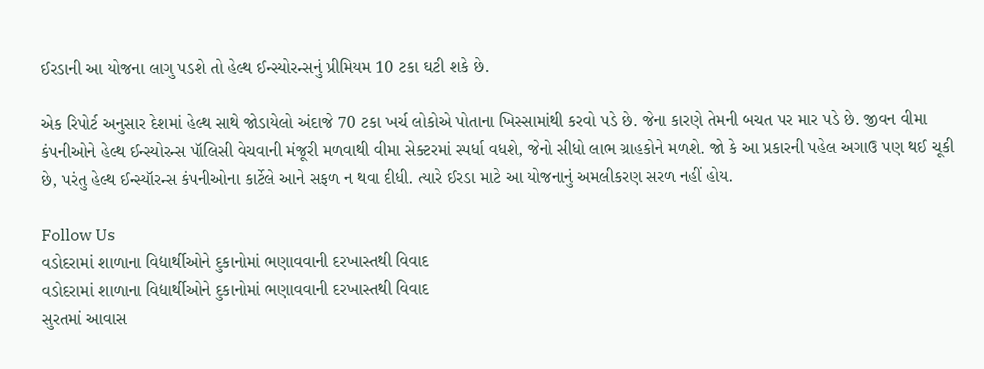ઈરડાની આ યોજના લાગુ પડશે તો હેલ્થ ઈન્સ્યોરન્સનું પ્રીમિયમ 10 ટકા ઘટી શકે છે.

એક રિપોર્ટ અનુસાર દેશમાં હેલ્થ સાથે જોડાયેલો અંદાજે 70 ટકા ખર્ચ લોકોએ પોતાના ખિસ્સામાંથી કરવો પડે છે. જેના કારણે તેમની બચત પર માર પડે છે. જીવન વીમા કંપનીઓને હેલ્થ ઈન્સ્યોરન્સ પૉલિસી વેચવાની મંજૂરી મળવાથી વીમા સેક્ટરમાં સ્પર્ધા વધશે, જેનો સીધો લાભ ગ્રાહકોને મળશે. જો કે આ પ્રકારની પહેલ અગાઉ પણ થઈ ચૂકી છે, પરંતુ હેલ્થ ઈન્સ્યૉરન્સ કંપનીઓના કાર્ટેલે આને સફળ ન થવા દીધી. ત્યારે ઈરડા માટે આ યોજનાનું અમલીકરણ સરળ નહીં હોય.

Follow Us
વડોદરામાં શાળાના વિદ્યાર્થીઓને દુકાનોમાં ભણાવવાની દરખાસ્તથી વિવાદ
વડોદરામાં શાળાના વિદ્યાર્થીઓને દુકાનોમાં ભણાવવાની દરખાસ્તથી વિવાદ
સુરતમાં આવાસ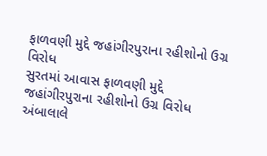ફાળવણી મુદ્દે જહાંગીરપુરાના રહીશોનો ઉગ્ર વિરોધ
સુરતમાં આવાસ ફાળવણી મુદ્દે જહાંગીરપુરાના રહીશોનો ઉગ્ર વિરોધ
અંબાલાલે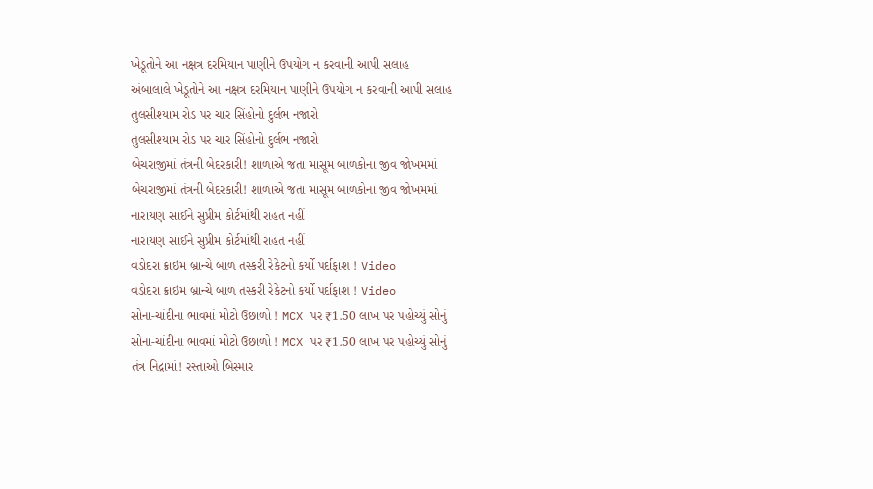ખેડૂતોને આ નક્ષત્ર દરમિયાન પાણીને ઉપયોગ ન કરવાની આપી સલાહ
અંબાલાલે ખેડૂતોને આ નક્ષત્ર દરમિયાન પાણીને ઉપયોગ ન કરવાની આપી સલાહ
તુલસીશ્યામ રોડ પર ચાર સિંહોનો દુર્લભ નજારો
તુલસીશ્યામ રોડ પર ચાર સિંહોનો દુર્લભ નજારો
બેચરાજીમાં તંત્રની બેદરકારી! શાળાએ જતા માસૂમ બાળકોના જીવ જોખમમાં
બેચરાજીમાં તંત્રની બેદરકારી! શાળાએ જતા માસૂમ બાળકોના જીવ જોખમમાં
નારાયણ સાઈને સુપ્રીમ કોર્ટમાંથી રાહત નહીં
નારાયણ સાઈને સુપ્રીમ કોર્ટમાંથી રાહત નહીં
વડોદરા ક્રાઇમ બ્રાન્ચે બાળ તસ્કરી રેકેટનો કર્યો પર્દાફાશ ! Video
વડોદરા ક્રાઇમ બ્રાન્ચે બાળ તસ્કરી રેકેટનો કર્યો પર્દાફાશ ! Video
સોના-ચાંદીના ભાવમાં મોટો ઉછાળો ! MCX પર ₹1.50 લાખ પર પહોચ્યું સોનું
સોના-ચાંદીના ભાવમાં મોટો ઉછાળો ! MCX પર ₹1.50 લાખ પર પહોચ્યું સોનું
તંત્ર નિદ્રામાં! રસ્તાઓ બિસ્માર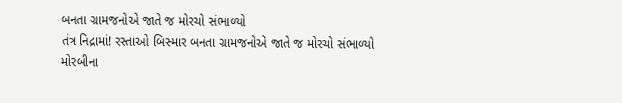બનતા ગ્રામજનોએ જાતે જ મોરચો સંભાળ્યો
તંત્ર નિદ્રામાં! રસ્તાઓ બિસ્માર બનતા ગ્રામજનોએ જાતે જ મોરચો સંભાળ્યો
મોરબીના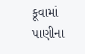કૂવામાં પાણીના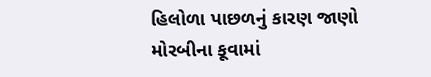હિલોળા પાછળનું કારણ જાણો
મોરબીના કૂવામાં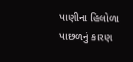પાણીના હિલોળા પાછળનું કારણ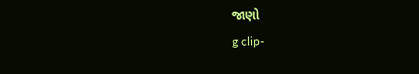જાણો
g clip-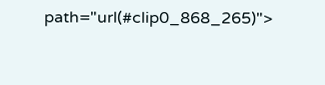path="url(#clip0_868_265)">